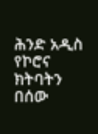ሕንድ አዲስ የኮሮና ክትባትን በሰው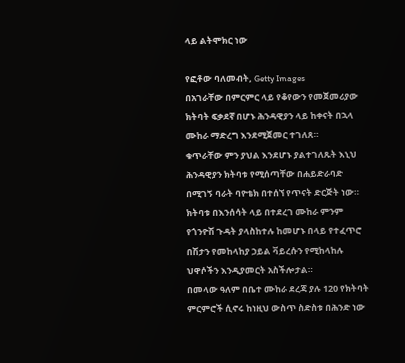ላይ ልትሞክር ነው

የፎቶው ባለመብት, Getty Images
በአገራቸው በምርምር ላይ የቆየውን የመጀመሪያው ክትባት ፍቃደኛ በሆኑ ሕንዳዊያን ላይ ከቀናት በኋላ ሙከራ ማድረግ እንደሚጀመር ተገለጸ።
ቁጥራቸው ምን ያህል እንደሆኑ ያልተገለጹት እኒህ ሕንዳዊያን ክትባቱ የሚሰጣቸው በሐይድራባድ በሚገኝ ባራት ባዮቴክ በተሰኘ የጥናት ድርጅት ነው።
ክትባቱ በእንሰሳት ላይ በተደረገ ሙከራ ምንም የጎንዮሽ ጉዳት ያላስከተሉ ከመሆኑ በላይ የተፈጥሮ በሽታን የመከላከያ ኃይል ቫይረሱን የሚከላከሉ ህዋሶችን እንዲያመርት አስችሎታል።
በመላው ዓለም በቤተ ሙከራ ደረጃ ያሉ 120 የክትባት ምርምሮች ሲኖሩ ከነዚህ ውስጥ ስድስቱ በሕንድ ነው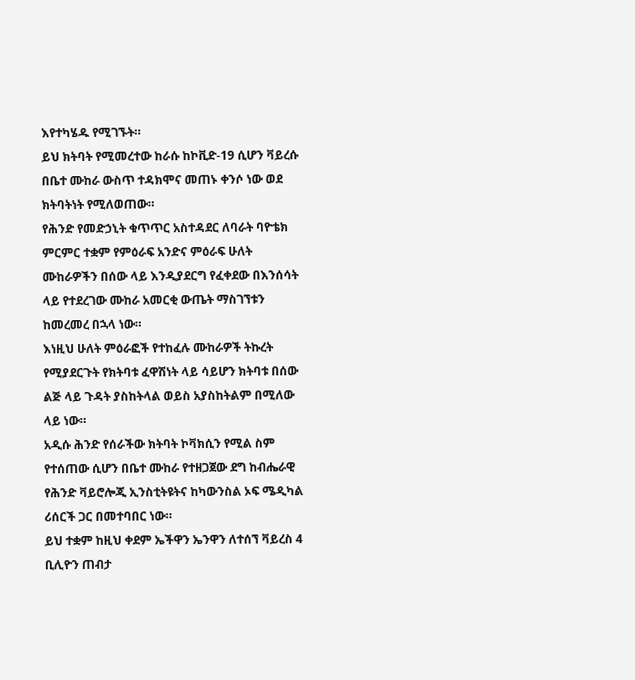እየተካሄዱ የሚገኙት።
ይህ ክትባት የሚመረተው ከራሱ ከኮቪድ-19 ሲሆን ቫይረሱ በቤተ ሙከራ ውስጥ ተዳክሞና መጠኑ ቀንሶ ነው ወደ ክትባትነት የሚለወጠው።
የሕንድ የመድኃኒት ቁጥጥር አስተዳደር ለባራት ባዮቴክ ምርምር ተቋም የምዕራፍ አንድና ምዕራፍ ሁለት ሙከራዎችን በሰው ላይ እንዲያደርግ የፈቀደው በእንሰሳት ላይ የተደረገው ሙከራ አመርቂ ውጤት ማስገኘቱን ከመረመረ በኋላ ነው።
እነዚህ ሁለት ምዕራፎች የተከፈሉ ሙከራዎች ትኩረት የሚያደርጉት የክትባቱ ፈዋሽነት ላይ ሳይሆን ክትባቱ በሰው ልጅ ላይ ጉዳት ያስከትላል ወይስ አያስከትልም በሚለው ላይ ነው።
አዲሱ ሕንድ የሰራችው ክትባት ኮቫክሲን የሚል ስም የተሰጠው ሲሆን በቤተ ሙከራ የተዘጋጀው ደግ ከብሔራዊ የሕንድ ቫይሮሎጂ ኢንስቲትዩትና ከካውንስል ኦፍ ሜዲካል ሪሰርች ጋር በመተባበር ነው።
ይህ ተቋም ከዚህ ቀደም ኤችዋን ኤንዋን ለተሰኘ ቫይረስ 4 ቢሊዮን ጠብታ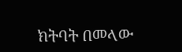ክትባት በመላው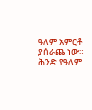ዓለም አምርቶ ያሰራጨ ነው።
ሕንድ የዓለም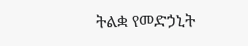ትልቋ የመድኃኒት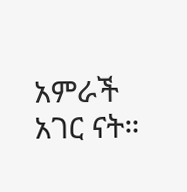አምራች አገር ናት።